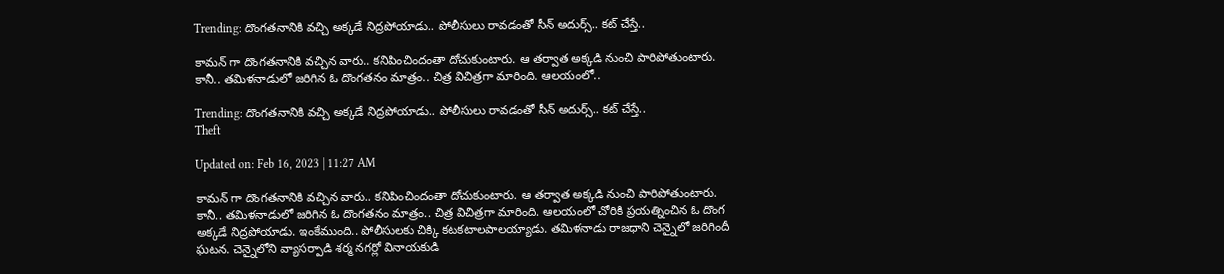Trending: దొంగతనానికి వచ్చి అక్కడే నిద్రపోయాడు.. పోలీసులు రావడంతో సీన్ అదుర్స్.. కట్ చేస్తే..

కామన్ గా దొంగతనానికి వచ్చిన వారు.. కనిపించిందంతా దోచుకుంటారు. ఆ తర్వాత అక్కడి నుంచి పారిపోతుంటారు. కానీ.. తమిళనాడులో జరిగిన ఓ దొంగతనం మాత్రం.. చిత్ర విచిత్రగా మారింది. ఆలయంలో..

Trending: దొంగతనానికి వచ్చి అక్కడే నిద్రపోయాడు.. పోలీసులు రావడంతో సీన్ అదుర్స్.. కట్ చేస్తే..
Theft

Updated on: Feb 16, 2023 | 11:27 AM

కామన్ గా దొంగతనానికి వచ్చిన వారు.. కనిపించిందంతా దోచుకుంటారు. ఆ తర్వాత అక్కడి నుంచి పారిపోతుంటారు. కానీ.. తమిళనాడులో జరిగిన ఓ దొంగతనం మాత్రం.. చిత్ర విచిత్రగా మారింది. ఆలయంలో చోరికి ప్రయత్నించిన ఓ దొంగ అక్కడే నిద్రపోయాడు. ఇంకేముంది.. పోలీసులకు చిక్కి కటకటాలపాలయ్యాడు. తమిళనాడు రాజధాని చెన్నైలో జరిగిందీ ఘటన. చెన్నైలోని వ్యాసర్పాడి శర్మ నగర్లో వినాయకుడి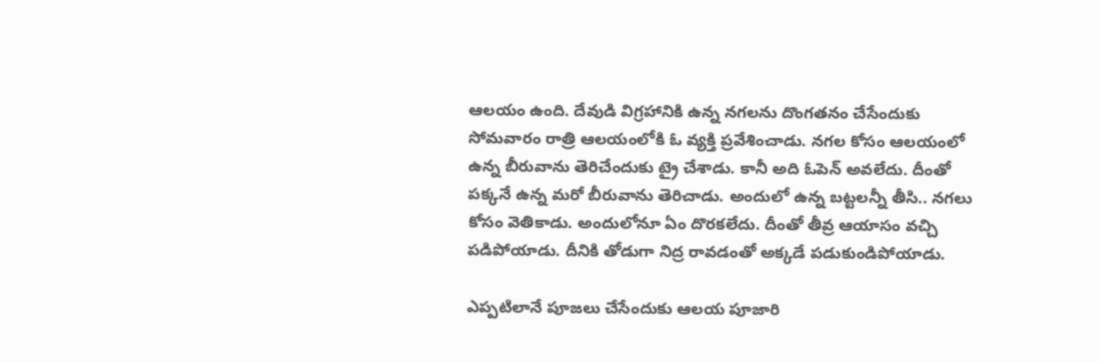ఆలయం ఉంది. దేవుడి విగ్రహానికి ఉన్న నగలను దొంగతనం చేసేందుకు సోమవారం రాత్రి ఆలయంలోకి ఓ వ్యక్తి ప్రవేశించాడు. నగల కోసం ఆలయంలో ఉన్న బీరువాను తెరిచేందుకు ట్రై చేశాడు. కానీ అది ఓపెన్ అవలేదు. దీంతో పక్కనే ఉన్న మరో బీరువాను తెరిచాడు. అందులో ఉన్న బట్టలన్నీ తీసి.. నగలు కోసం వెతికాడు. అందులోనూ ఏం దొరకలేదు. దీంతో తీవ్ర ఆయాసం వచ్చి పడిపోయాడు. దీనికి తోడుగా నిద్ర రావడంతో అక్కడే పడుకుండిపోయాడు.

ఎప్పటిలానే పూజలు చేసేందుకు ఆలయ పూజారి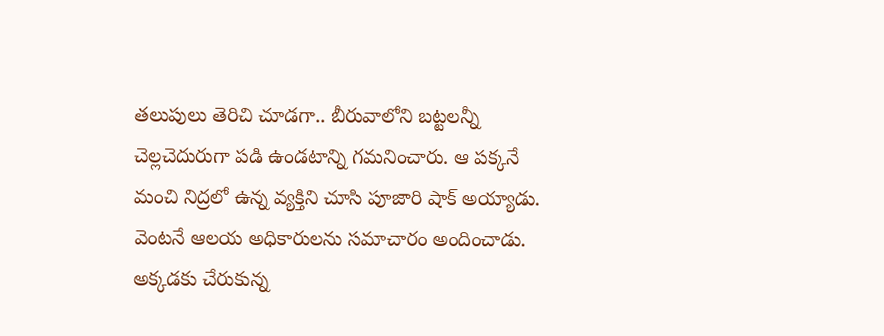తలుపులు తెరిచి చూడగా.. బీరువాలోని బట్టలన్నీ చెల్లచెదురుగా పడి ఉండటాన్ని గమనించారు. ఆ పక్కనే మంచి నిద్రలో ఉన్న వ్యక్తిని చూసి పూజారి షాక్ అయ్యాడు. వెంటనే ఆలయ అధికారులను సమాచారం అందించాడు. అక్కడకు చేరుకున్న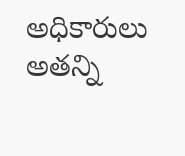అధికారులు అతన్ని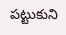పట్టుకుని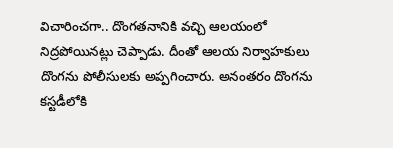విచారించగా.. దొంగతనానికి వచ్చి ఆలయంలో నిద్రపోయినట్లు చెప్పాడు. దీంతో ఆలయ నిర్వాహకులు దొంగను పోలీసులకు అప్పగించారు. అనంతరం దొంగను కస్టడీలోకి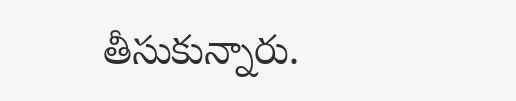తీసుకున్నారు.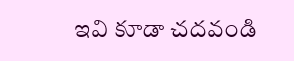ఇవి కూడా చదవండి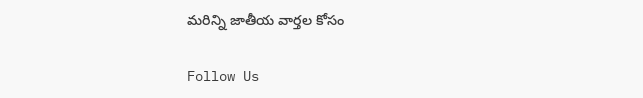మరిన్ని జాతీయ వార్తల కోసం

Follow Us